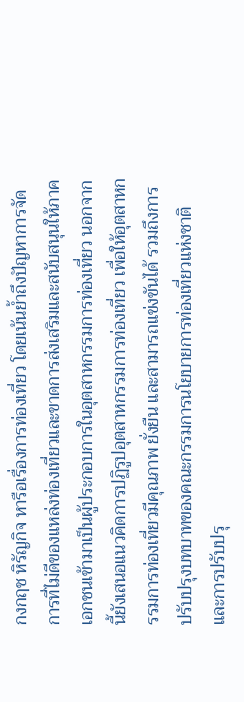กงกฤช หิรัญกิจ หารือเรื่องการท่องเที่ยว โดยเน้นย้ำถึงปัญหาการจัดการที่ไม่ดีของแหล่งท่องเที่ยวและขาดการส่งเสริมและสนับสนุนให้ภาคเอกชนเข้ามาเป็นผู้ประกอบการในอุตสาหกรรมการท่องเที่ยว นอกจากนี้ยังเสนอแนวคิดการปฏิรูปอุตสาหกรรมการท่องเที่ยว เพื่อให้อุตสาหกรรมการท่องเที่ยวมีคุณภาพ ยั่งยืน และสามารถแข่งขันได้ รวมถึงการปรับปรุงบทบาทของคณะกรรมการนโยบายการท่องเที่ยวแห่งชาติ และการปรับปรุ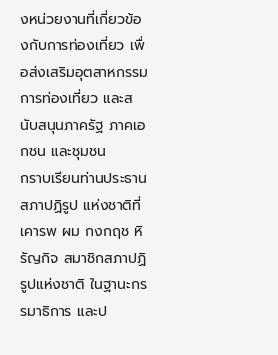งหน่วยงานที่เกี่ยวข้องกับการท่องเที่ยว เพื่อส่งเสริมอุตสาหกรรมการท่องเที่ยว และสนับสนุนภาครัฐ ภาคเอกชน และชุมชน
กราบเรียนท่านประธานสภาปฏิรูป แห่งชาติที่เคารพ ผม กงกฤช หิรัญกิจ สมาชิกสภาปฏิรูปแห่งชาติ ในฐานะกรรมาธิการ และป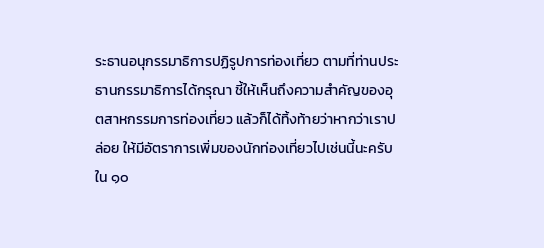ระธานอนุกรรมาธิการปฏิรูปการท่องเที่ยว ตามที่ท่านประธานกรรมาธิการได้กรุณา ชี้ให้เห็นถึงความสําคัญของอุตสาหกรรมการท่องเที่ยว แล้วก็ได้ทิ้งท้ายว่าหากว่าเราปล่อย ให้มีอัตราการเพิ่มของนักท่องเที่ยวไปเช่นนี้นะครับ ใน ๑๐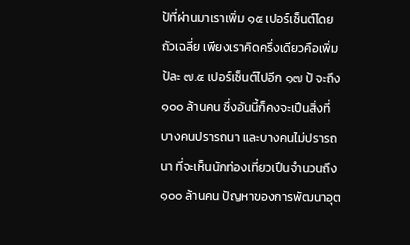ป้ที่ผ่านมาเราเพิ่ม ๑๕ เปอร์เซ็นต์โดยถัวเฉลี่ย เพียงเราคิดครึ่งเดียวคือเพิ่มป้ละ ๗.๕ เปอร์เซ็นต์ไปอีก ๑๗ ป้ จะถึง ๑๐๐ ล้านคน ซึ่งอันนี้ก็คงจะเปึนสิ่งที่บางคนปรารถนา และบางคนไม่ปรารถนา ที่จะเห็นนักท่องเที่ยวเปึนจํานวนถึง ๑๐๐ ล้านคน ปัญหาของการพัฒนาอุต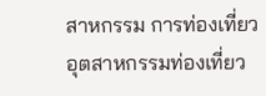สาหกรรม การท่องเที่ยว
อุตสาหกรรมท่องเที่ยว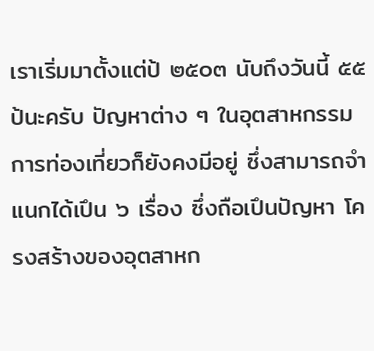เราเริ่มมาตั้งแต่ป้ ๒๕๐๓ นับถึงวันนี้ ๕๕ ป้นะครับ ปัญหาต่าง ๆ ในอุตสาหกรรมการท่องเที่ยวก็ยังคงมีอยู่ ซึ่งสามารถจําแนกได้เปึน ๖ เรื่อง ซึ่งถือเปึนปัญหา โครงสร้างของอุตสาหก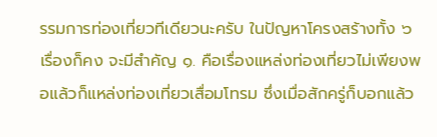รรมการท่องเที่ยวทีเดียวนะครับ ในปัญหาโครงสร้างทั้ง ๖ เรื่องก็คง จะมีสําคัญ ๑. คือเรื่องแหล่งท่องเที่ยวไม่เพียงพอแล้วก็แหล่งท่องเที่ยวเสื่อมโทรม ซึ่งเมื่อสักครู่ก็บอกแล้ว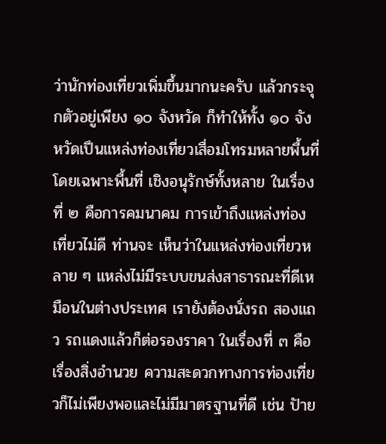ว่านักท่องเที่ยวเพิ่มขึ้นมากนะครับ แล้วกระจุกตัวอยู่เพียง ๑๐ จังหวัด ก็ทําให้ทั้ง ๑๐ จังหวัดเปึนแหล่งท่องเที่ยวเสื่อมโทรมหลายพื้นที่ โดยเฉพาะพื้นที่ เชิงอนุรักษ์ทั้งหลาย ในเรื่องที่ ๒ คือการคมนาคม การเข้าถึงแหล่งท่องเที่ยวไม่ดี ท่านจะ เห็นว่าในแหล่งท่องเที่ยวหลาย ๆ แหล่งไม่มีระบบขนส่งสาธารณะที่ดีเหมือนในต่างประเทศ เรายังต้องนั่งรถ สองแถว รถแดงแล้วก็ต่อรองราคา ในเรื่องที่ ๓ คือเรื่องสิ่งอํานวย ความสะดวกทางการท่องเที่ยวก็ไม่เพียงพอและไม่มีมาตรฐานที่ดี เช่น ปัาย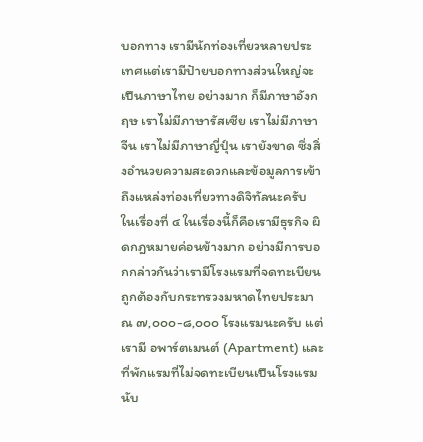บอกทาง เรามีนักท่องเที่ยวหลายประเทศแต่เรามีปัายบอกทางส่วนใหญ่จะเปึนภาษาไทย อย่างมาก ก็มีภาษาอังกฤษ เราไม่มีภาษารัสเซีย เราไม่มีภาษาจีน เราไม่มีภาษาญี่ปุ์น เรายังขาด ซึ่งสิ่งอํานวยความสะดวกและข้อมูลการเข้าถึงแหล่งท่องเที่ยวทางดิจิทัลนะครับ ในเรื่องที่ ๔ ในเรื่องนี้ก็คือเรามีธุรกิจ ผิดกฎหมายค่อนข้างมาก อย่างมีการบอกกล่าวกันว่าเรามีโรงแรมที่จดทะเบียน ถูกต้องกับกระทรวงมหาดไทยประมาณ ๗,๐๐๐-๘,๐๐๐ โรงแรมนะครับ แต่เรามี อพาร์ตเมนต์ (Apartment) และที่พักแรมที่ไม่จดทะเบียนเปึนโรงแรมนับ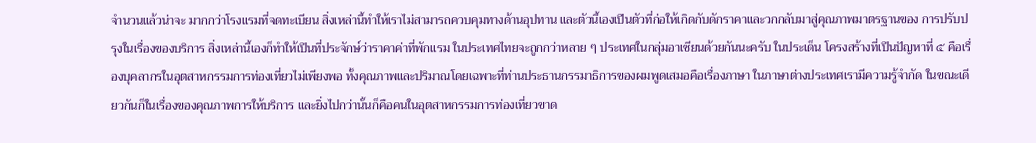จํานวนแล้วน่าจะ มากกว่าโรงแรมที่จดทะเบียน สิ่งเหล่านี้ทําให้เราไม่สามารถควบคุมทางด้านอุปทาน และตัวนี้เองเปึนตัวที่ก่อให้เกิดกับดักราคาและวกกลับมาสู่คุณภาพมาตรฐานของ การปรับปรุงในเรื่องของบริการ สิ่งเหล่านี้เองก็ทําให้เปึนที่ประจักษ์ว่าราคาค่าที่พักแรม ในประเทศไทยจะถูกกว่าหลาย ๆ ประเทศในกลุ่มอาเซียนด้วยกันนะครับ ในประเด็น โครงสร้างที่เปึนปัญหาที่ ๕ คือเรื่องบุคลากรในอุตสาหกรรมการท่องเที่ยวไม่เพียงพอ ทั้งคุณภาพและปริมาณโดยเฉพาะที่ท่านประธานกรรมาธิการของผมพูดเสมอคือเรื่องภาษา ในภาษาต่างประเทศเรามีความรู้จํากัด ในขณะเดียวกันก็ในเรื่องของคุณภาพการให้บริการ และยิ่งไปกว่านั้นก็คือคนในอุตสาหกรรมการท่องเที่ยวขาด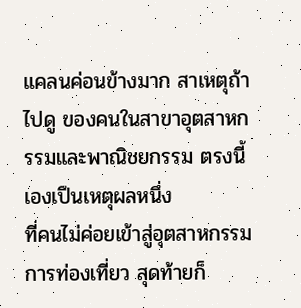แคลนค่อนข้างมาก สาเหตุถ้าไปดู ของคนในสาขาอุตสาหกรรมและพาณิชยกรรม ตรงนี้เองเปึนเหตุผลหนึ่ง
ที่คนไม่ค่อยเข้าสู่อุตสาหกรรมการท่องเที่ยว สุดท้ายก็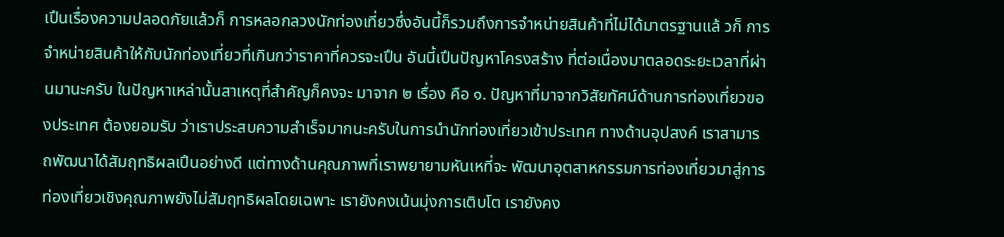เปึนเรื่องความปลอดภัยแล้วก็ การหลอกลวงนักท่องเที่ยวซึ่งอันนี้ก็รวมถึงการจําหน่ายสินค้าที่ไม่ได้มาตรฐานแล้ วก็ การจําหน่ายสินค้าให้กับนักท่องเที่ยวที่เกินกว่าราคาที่ควรจะเปึน อันนี้เปึนปัญหาโครงสร้าง ที่ต่อเนื่องมาตลอดระยะเวลาที่ผ่านมานะครับ ในปัญหาเหล่านั้นสาเหตุที่สําคัญก็คงจะ มาจาก ๒ เรื่อง คือ ๑. ปัญหาที่มาจากวิสัยทัศน์ด้านการท่องเที่ยวของประเทศ ต้องยอมรับ ว่าเราประสบความสําเร็จมากนะครับในการนํานักท่องเที่ยวเข้าประเทศ ทางด้านอุปสงค์ เราสามารถพัฒนาได้สัมฤทธิผลเปึนอย่างดี แต่ทางด้านคุณภาพที่เราพยายามหันเหที่จะ พัฒนาอุตสาหกรรมการท่องเที่ยวมาสู่การท่องเที่ยวเชิงคุณภาพยังไม่สัมฤทธิผลโดยเฉพาะ เรายังคงเน้นมุ่งการเติบโต เรายังคง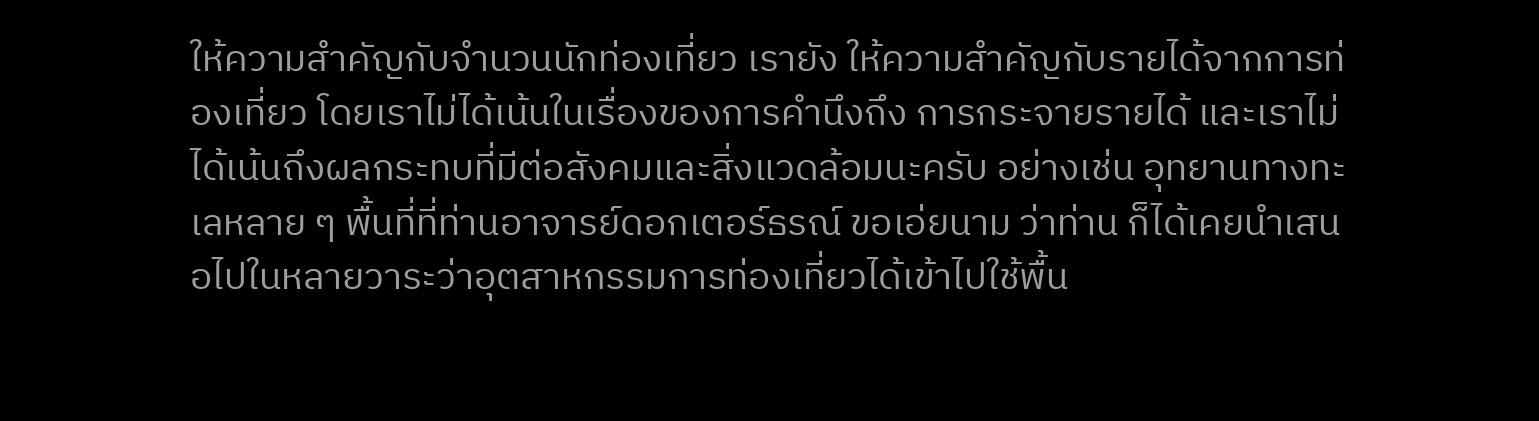ให้ความสําคัญกับจํานวนนักท่องเที่ยว เรายัง ให้ความสําคัญกับรายได้จากการท่องเที่ยว โดยเราไม่ได้เน้นในเรื่องของการคํานึงถึง การกระจายรายได้ และเราไม่ได้เน้นถึงผลกระทบที่มีต่อสังคมและสิ่งแวดล้อมนะครับ อย่างเช่น อุทยานทางทะเลหลาย ๆ พื้นที่ที่ท่านอาจารย์ดอกเตอร์ธรณ์ ขอเอ่ยนาม ว่าท่าน ก็ได้เคยนําเสนอไปในหลายวาระว่าอุตสาหกรรมการท่องเที่ยวได้เข้าไปใช้พื้น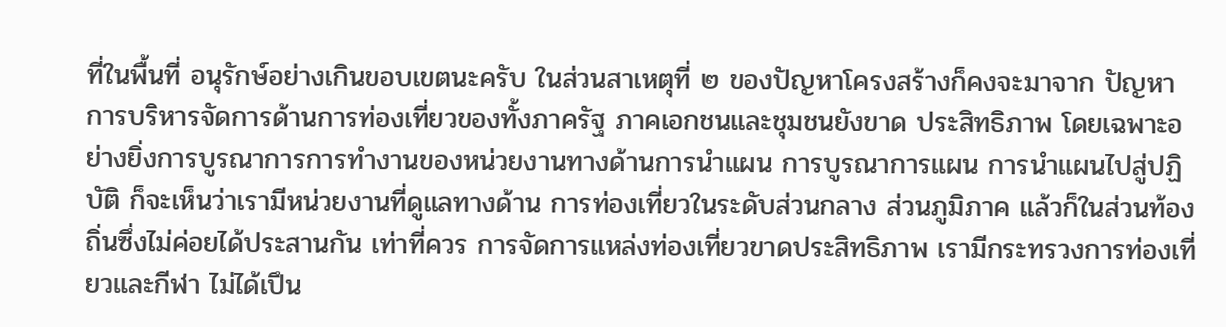ที่ในพื้นที่ อนุรักษ์อย่างเกินขอบเขตนะครับ ในส่วนสาเหตุที่ ๒ ของปัญหาโครงสร้างก็คงจะมาจาก ปัญหาการบริหารจัดการด้านการท่องเที่ยวของทั้งภาครัฐ ภาคเอกชนและชุมชนยังขาด ประสิทธิภาพ โดยเฉพาะอย่างยิ่งการบูรณาการการทํางานของหน่วยงานทางด้านการนําแผน การบูรณาการแผน การนําแผนไปสู่ปฏิบัติ ก็จะเห็นว่าเรามีหน่วยงานที่ดูแลทางด้าน การท่องเที่ยวในระดับส่วนกลาง ส่วนภูมิภาค แล้วก็ในส่วนท้องถิ่นซึ่งไม่ค่อยได้ประสานกัน เท่าที่ควร การจัดการแหล่งท่องเที่ยวขาดประสิทธิภาพ เรามีกระทรวงการท่องเที่ยวและกีฬา ไม่ได้เปึน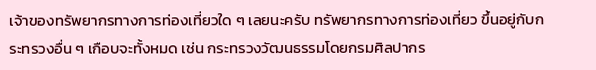เจ้าของทรัพยากรทางการท่องเที่ยวใด ๆ เลยนะครับ ทรัพยากรทางการท่องเที่ยว ขึ้นอยู่กับกระทรวงอื่น ๆ เกือบจะทั้งหมด เช่น กระทรวงวัฒนธรรมโดยกรมศิลปากร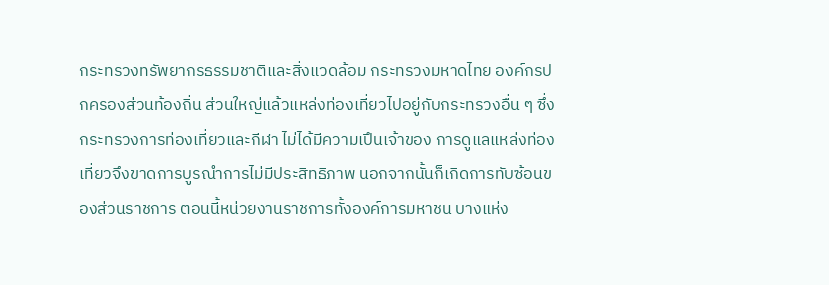กระทรวงทรัพยากรธรรมชาติและสิ่งแวดล้อม กระทรวงมหาดไทย องค์กรปกครองส่วนท้องถิ่น ส่วนใหญ่แล้วแหล่งท่องเที่ยวไปอยู่กับกระทรวงอื่น ๆ ซึ่งกระทรวงการท่องเที่ยวและกีฬา ไม่ได้มีความเปึนเจ้าของ การดูแลแหล่งท่องเที่ยวจึงขาดการบูรณำการไม่มีประสิทธิภาพ นอกจากนั้นก็เกิดการทับซ้อนของส่วนราชการ ตอนนี้หน่วยงานราชการทั้งองค์การมหาชน บางแห่ง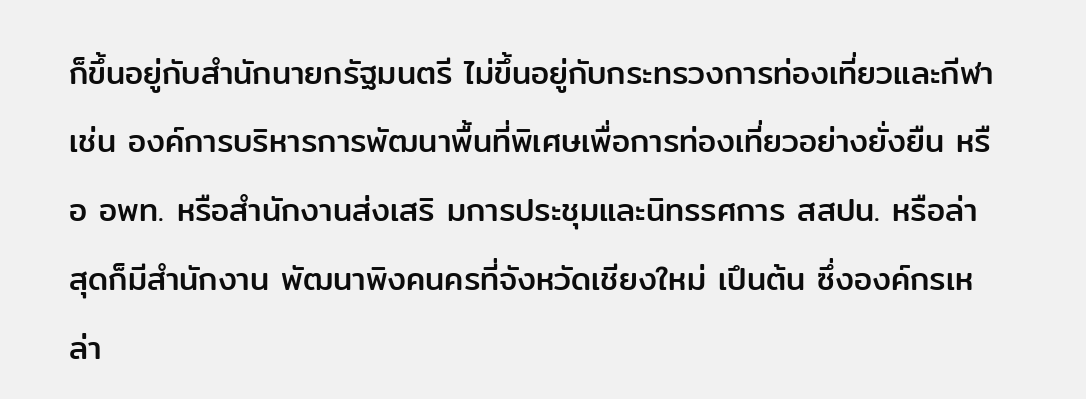ก็ขึ้นอยู่กับสํานักนายกรัฐมนตรี ไม่ขึ้นอยู่กับกระทรวงการท่องเที่ยวและกีฬา เช่น องค์การบริหารการพัฒนาพื้นที่พิเศษเพื่อการท่องเที่ยวอย่างยั่งยืน หรือ อพท. หรือสํานักงานส่งเสริ มการประชุมและนิทรรศการ สสปน. หรือล่าสุดก็มีสํานักงาน พัฒนาพิงคนครที่จังหวัดเชียงใหม่ เปึนต้น ซึ่งองค์กรเหล่า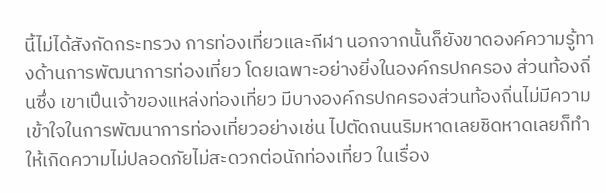นี้ไม่ได้สังกัดกระทรวง การท่องเที่ยวและกีฬา นอกจากนั้นก็ยังขาดองค์ความรู้ทางด้านการพัฒนาการท่องเที่ยว โดยเฉพาะอย่างยิ่งในองค์กรปกครอง ส่วนท้องถิ่นซึ่ง เขาเปึนเจ้าของแหล่งท่องเที่ยว มีบางองค์กรปกครองส่วนท้องถิ่นไม่มีความเข้าใจในการพัฒนาการท่องเที่ยวอย่างเช่น ไปตัดถนนริมหาดเลยชิดหาดเลยก็ทําให้เกิดความไม่ปลอดภัยไม่สะดวกต่อนักท่องเที่ยว ในเรื่อง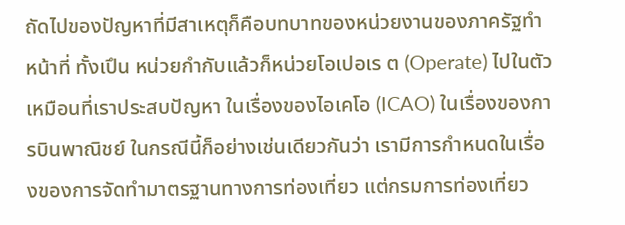ถัดไปของปัญหาที่มีสาเหตุก็คือบทบาทของหน่วยงานของภาครัฐทําหน้าที่ ทั้งเปึน หน่วยกํากับแล้วก็หน่วยโอเปอเร ต (Operate) ไปในตัว เหมือนที่เราประสบปัญหา ในเรื่องของไอเคโอ (ICAO) ในเรื่องของการบินพาณิชย์ ในกรณีนี้ก็อย่างเช่นเดียวกันว่า เรามีการกําหนดในเรื่องของการจัดทํามาตรฐานทางการท่องเที่ยว แต่กรมการท่องเที่ยว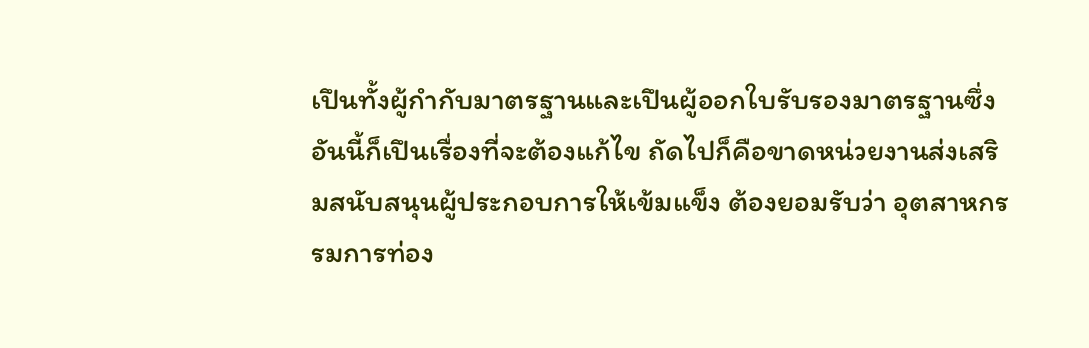เปึนทั้งผู้กํากับมาตรฐานและเปึนผู้ออกใบรับรองมาตรฐานซึ่งอันนี้ก็เปึนเรื่องที่จะต้องแก้ไข ถัดไปก็คือขาดหน่วยงานส่งเสริมสนับสนุนผู้ประกอบการให้เข้มแข็ง ต้องยอมรับว่า อุตสาหกรรมการท่อง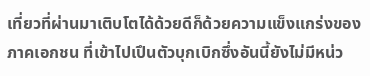เที่ยวที่ผ่านมาเติบโตได้ด้วยดีก็ด้วยความแข็งแกร่งของภาคเอกชน ที่เข้าไปเปึนตัวบุกเบิกซึ่งอันนี้ยังไม่มีหน่ว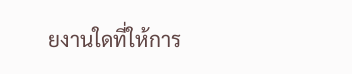ยงานใดที่ให้การ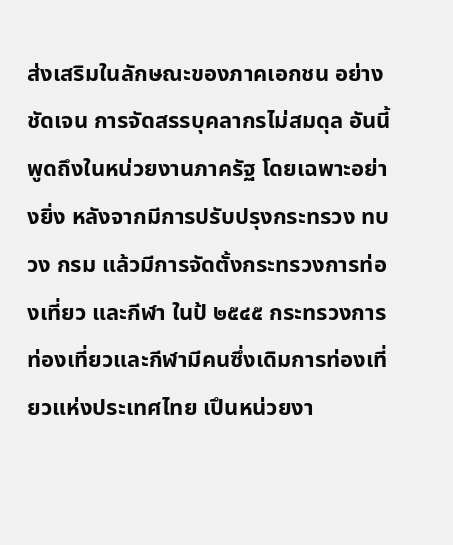ส่งเสริมในลักษณะของภาคเอกชน อย่างชัดเจน การจัดสรรบุคลากรไม่สมดุล อันนี้พูดถึงในหน่วยงานภาครัฐ โดยเฉพาะอย่างยิ่ง หลังจากมีการปรับปรุงกระทรวง ทบวง กรม แล้วมีการจัดตั้งกระทรวงการท่องเที่ยว และกีฬา ในป้ ๒๕๔๕ กระทรวงการท่องเที่ยวและกีฬามีคนซึ่งเดิมการท่องเที่ยวแห่งประเทศไทย เปึนหน่วยงา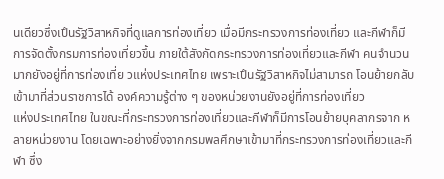นเดียวซึ่งเปึนรัฐวิสาหกิจที่ดูแลการท่องเที่ยว เมื่อมีกระทรวงการท่องเที่ยว และกีฬาก็มีการจัดตั้งกรมการท่องเที่ยวขึ้น ภายใต้สังกัดกระทรวงการท่องเที่ยวและกีฬา คนจํานวนมากยังอยู่ที่การท่องเที่ย วแห่งประเทศไทย เพราะเปึนรัฐวิสาหกิจไม่สามารถ โอนย้ายกลับเข้ามาที่ส่วนราชการได้ องค์ความรู้ต่าง ๆ ของหน่วยงานยังอยู่ที่การท่องเที่ยว
แห่งประเทศไทย ในขณะที่กระทรวงการท่องเที่ยวและกีฬาก็มีการโอนย้ายบุคลากรจาก หลายหน่วยงาน โดยเฉพาะอย่างยิ่งจากกรมพลศึกษาเข้ามาที่กระทรวงการท่องเที่ยวและกีฬา ซึ่ง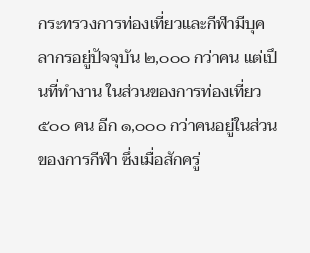กระทรวงการท่องเที่ยวและกีฬามีบุคลากรอยู่ปัจจุบัน ๒,๐๐๐ กว่าคน แต่เปึนที่ทํางาน ในส่วนของการท่องเที่ยว ๕๐๐ คน อีก ๑,๐๐๐ กว่าคนอยู่ในส่วนของการกีฬา ซึ่งเมื่อสักครู่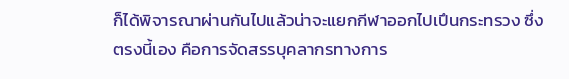ก็ได้พิจารณาผ่านกันไปแล้วน่าจะแยกกีฬาออกไปเปึนกระทรวง ซึ่งตรงนี้เอง คือการจัดสรรบุคลากรทางการ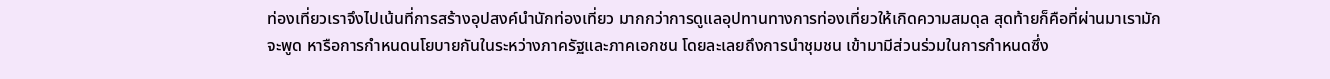ท่องเที่ยวเราจึงไปเน้นที่การสร้างอุปสงค์นํานักท่องเที่ยว มากกว่าการดูแลอุปทานทางการท่องเที่ยวให้เกิดความสมดุล สุดท้ายก็คือที่ผ่านมาเรามักจะพูด หารือการกําหนดนโยบายกันในระหว่างภาครัฐและภาคเอกชน โดยละเลยถึงการนําชุมชน เข้ามามีส่วนร่วมในการกําหนดซึ่ง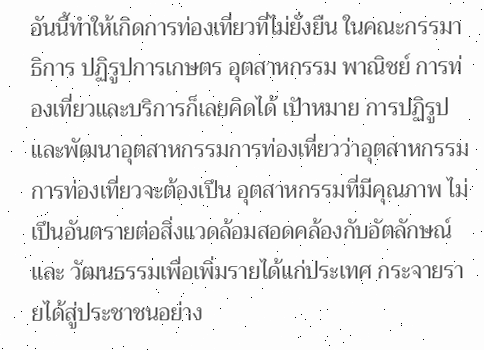อันนี้ทําให้เกิดการท่องเที่ยวที่ไม่ยั่งยืน ในคณะกรรมาธิการ ปฏิรูปการเกษตร อุตสาหกรรม พาณิชย์ การท่องเที่ยวและบริการก็เลยคิดได้ เปัาหมาย การปฏิรูปและพัฒนาอุตสาหกรรมการท่องเที่ยวว่าอุตสาหกรรมการท่องเที่ยวจะต้องเปึน อุตสาหกรรมที่มีคุณภาพ ไม่เปึนอันตรายต่อสิ่งแวดล้อมสอดคล้องกับอัตลักษณ์และ วัฒนธรรมเพื่อเพิ่มรายได้แก่ประเทศ กระจายรายได้สู่ประชาชนอย่าง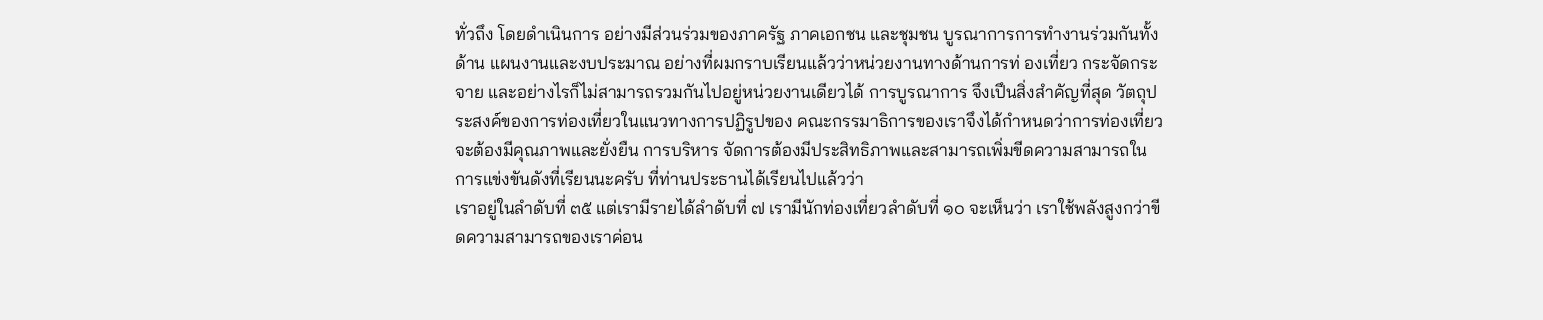ทั่วถึง โดยดําเนินการ อย่างมีส่วนร่วมของภาครัฐ ภาคเอกชน และชุมชน บูรณาการการทํางานร่วมกันทั้งด้าน แผนงานและงบประมาณ อย่างที่ผมกราบเรียนแล้วว่าหน่วยงานทางด้านการท่ องเที่ยว กระจัดกระจาย และอย่างไรก็ไม่สามารถรวมกันไปอยู่หน่วยงานเดียวได้ การบูรณาการ จึงเปึนสิ่งสําคัญที่สุด วัตถุประสงค์ของการท่องเที่ยวในแนวทางการปฏิรูปของ คณะกรรมาธิการของเราจึงได้กําหนดว่าการท่องเที่ยวจะต้องมีคุณภาพและยั่งยืน การบริหาร จัดการต้องมีประสิทธิภาพและสามารถเพิ่มขีดความสามารถในการแข่งขันดังที่เรียนนะครับ ที่ท่านประธานได้เรียนไปแล้วว่า
เราอยู่ในลําดับที่ ๓๕ แต่เรามีรายได้ลําดับที่ ๗ เรามีนักท่องเที่ยวลําดับที่ ๑๐ จะเห็นว่า เราใช้พลังสูงกว่าขีดความสามารถของเราค่อน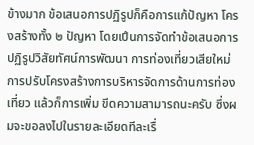ข้างมาก ข้อเสนอการปฏิรูปก็คือการแก้ปัญหา โครงสร้างทั้ง ๒ ปัญหา โดยเปึนการจัดทําข้อเสนอการปฏิรูปวิสัยทัศน์การพัฒนา การท่องเที่ยวเสียใหม่ การปรับโครงสร้างการบริหารจัดการด้านการท่องเที่ยว แล้วก็การเพิ่ม ขีดความสามารถนะครับ ซึ่งผมจะขอลงไปในรายละเอียดทีละเรื่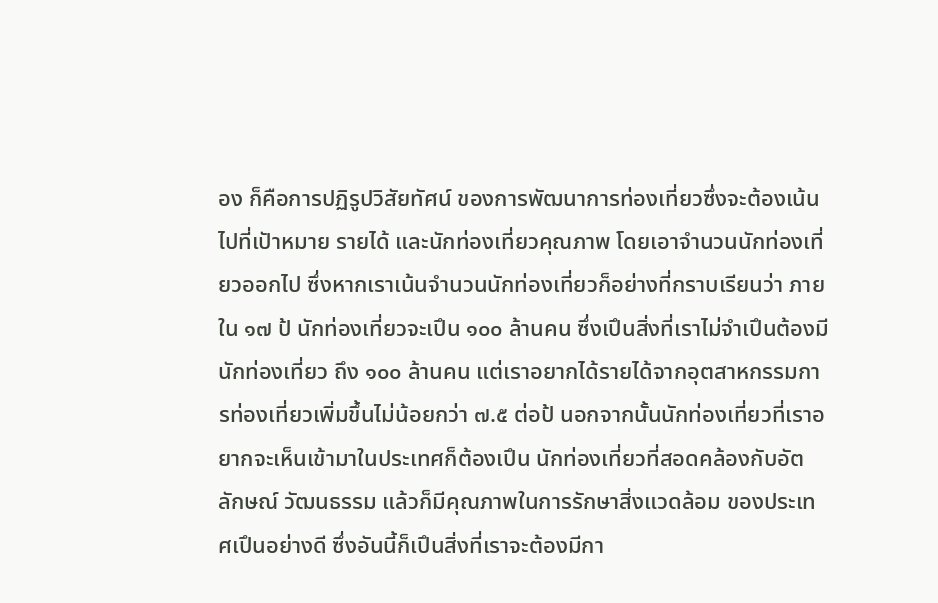อง ก็คือการปฏิรูปวิสัยทัศน์ ของการพัฒนาการท่องเที่ยวซึ่งจะต้องเน้นไปที่เปัาหมาย รายได้ และนักท่องเที่ยวคุณภาพ โดยเอาจํานวนนักท่องเที่ยวออกไป ซึ่งหากเราเน้นจํานวนนักท่องเที่ยวก็อย่างที่กราบเรียนว่า ภายใน ๑๗ ป้ นักท่องเที่ยวจะเปึน ๑๐๐ ล้านคน ซึ่งเปึนสิ่งที่เราไม่จําเปึนต้องมีนักท่องเที่ยว ถึง ๑๐๐ ล้านคน แต่เราอยากได้รายได้จากอุตสาหกรรมการท่องเที่ยวเพิ่มขึ้นไม่น้อยกว่า ๗.๕ ต่อป้ นอกจากนั้นนักท่องเที่ยวที่เราอยากจะเห็นเข้ามาในประเทศก็ต้องเปึน นักท่องเที่ยวที่สอดคล้องกับอัตลักษณ์ วัฒนธรรม แล้วก็มีคุณภาพในการรักษาสิ่งแวดล้อม ของประเทศเปึนอย่างดี ซึ่งอันนี้ก็เปึนสิ่งที่เราจะต้องมีกา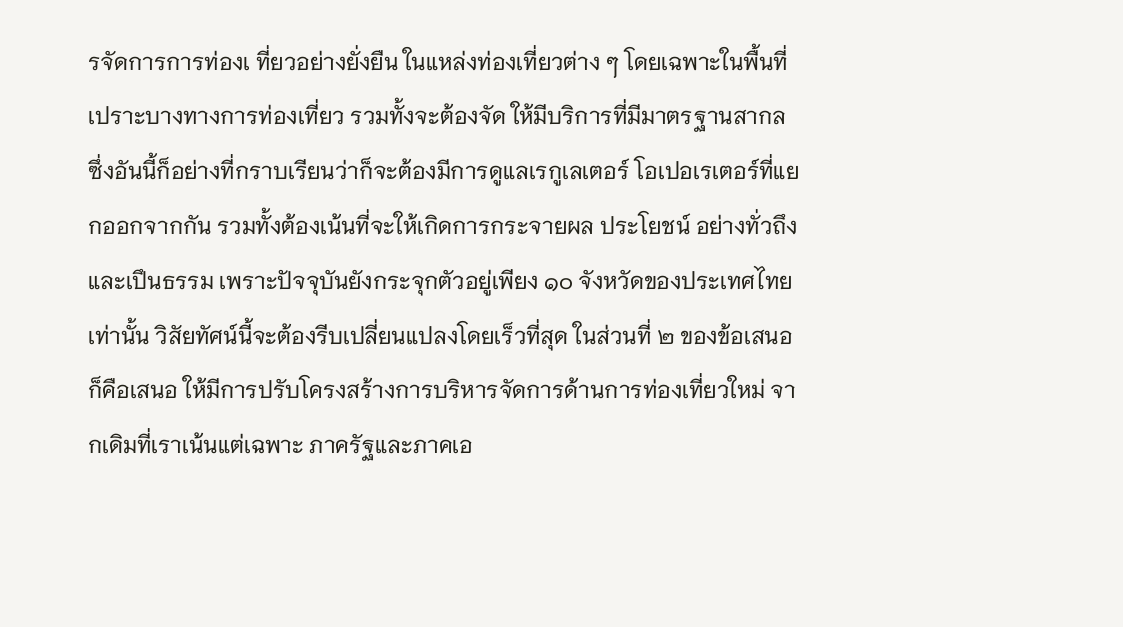รจัดการการท่องเ ที่ยวอย่างยั่งยืน ในแหล่งท่องเที่ยวต่าง ๆ โดยเฉพาะในพื้นที่เปราะบางทางการท่องเที่ยว รวมทั้งจะต้องจัด ให้มีบริการที่มีมาตรฐานสากล ซึ่งอันนี้ก็อย่างที่กราบเรียนว่าก็จะต้องมีการดูแลเรกูเลเตอร์ โอเปอเรเตอร์ที่แยกออกจากกัน รวมทั้งต้องเน้นที่จะให้เกิดการกระจายผล ประโยชน์ อย่างทั่วถึงและเปึนธรรม เพราะปัจจุบันยังกระจุกตัวอยู่เพียง ๑๐ จังหวัดของประเทศไทย เท่านั้น วิสัยทัศน์นี้จะต้องรีบเปลี่ยนแปลงโดยเร็วที่สุด ในส่วนที่ ๒ ของข้อเสนอก็คือเสนอ ให้มีการปรับโครงสร้างการบริหารจัดการด้านการท่องเที่ยวใหม่ จากเดิมที่เราเน้นแต่เฉพาะ ภาครัฐและภาคเอ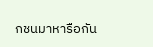กชนมาหารือกัน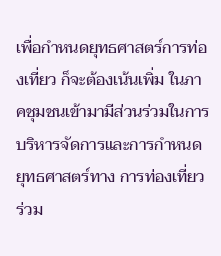เพื่อกําหนดยุทธศาสตร์การท่องเที่ยว ก็จะต้องเน้นเพิ่ม ในภาคชุมชนเข้ามามีส่วนร่วมในการบริหารจัดการและการกําหนดยุทธศาสตร์ทาง การท่องเที่ยวร่วม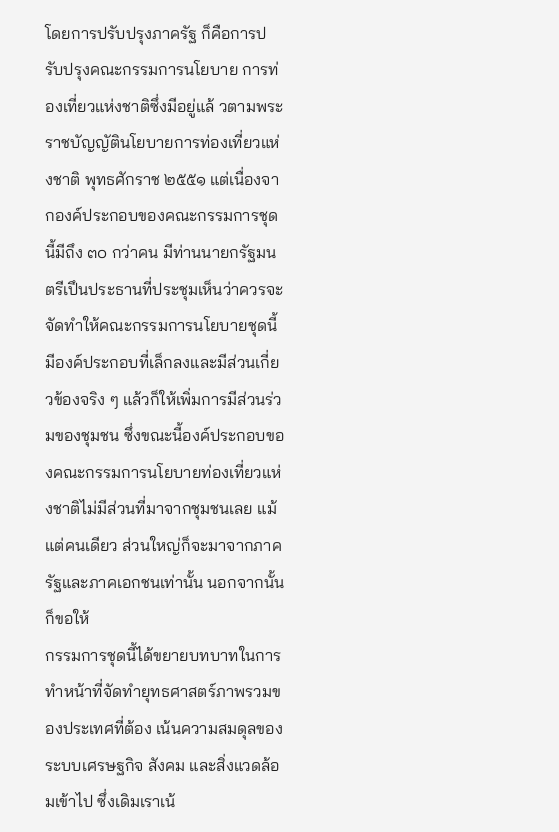โดยการปรับปรุงภาครัฐ ก็คือการปรับปรุงคณะกรรมการนโยบาย การท่องเที่ยวแห่งชาติซึ่งมีอยู่แล้ วตามพระราชบัญญัตินโยบายการท่องเที่ยวแห่งชาติ พุทธศักราช ๒๕๕๑ แต่เนื่องจากองค์ประกอบของคณะกรรมการชุดนี้มีถึง ๓๐ กว่าคน มีท่านนายกรัฐมนตรีเปึนประธานที่ประชุมเห็นว่าควรจะจัดทําให้คณะกรรมการนโยบายชุดนี้ มีองค์ประกอบที่เล็กลงและมีส่วนเกี่ยวข้องจริง ๆ แล้วก็ให้เพิ่มการมีส่วนร่วมของชุมชน ซึ่งขณะนี้องค์ประกอบของคณะกรรมการนโยบายท่องเที่ยวแห่งชาติไม่มีส่วนที่มาจากชุมชนเลย แม้แต่คนเดียว ส่วนใหญ่ก็จะมาจากภาครัฐและภาคเอกชนเท่านั้น นอกจากนั้นก็ขอให้
กรรมการชุดนี้ได้ขยายบทบาทในการทําหน้าที่จัดทํายุทธศาสตร์ภาพรวมของประเทศที่ต้อง เน้นความสมดุลของระบบเศรษฐกิจ สังคม และสิ่งแวดล้อมเข้าไป ซึ่งเดิมเราเน้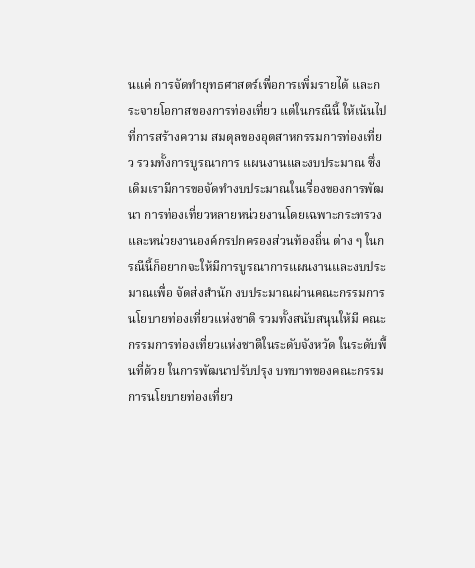นแค่ การจัดทํายุทธศาสตร์เพื่อการเพิ่มรายได้ และกระจายโอกาสของการท่องเที่ยว แต่ในกรณีนี้ ให้เน้นไปที่การสร้างความ สมดุลของอุตสาหกรรมการท่องเที่ยว รวมทั้งการบูรณาการ แผนงานและงบประมาณ ซึ่งเดิมเรามีการขอจัดทํางบประมาณในเรื่องของการพัฒนา การท่องเที่ยวหลายหน่วยงานโดยเฉพาะกระทรวงและหน่วยงานองค์กรปกครองส่วนท้องถิ่น ต่าง ๆ ในกรณีนี้ก็อยากจะให้มีการบูรณาการแผนงานและงบประมาณเพื่อ จัดส่งสํานัก งบประมาณผ่านคณะกรรมการนโยบายท่องเที่ยวแห่งชาติ รวมทั้งสนับสนุนให้มี คณะกรรมการท่องเที่ยวแห่งชาติในระดับจังหวัด ในระดับพื้นที่ด้วย ในการพัฒนาปรับปรุง บทบาทของคณะกรรมการนโยบายท่องเที่ยว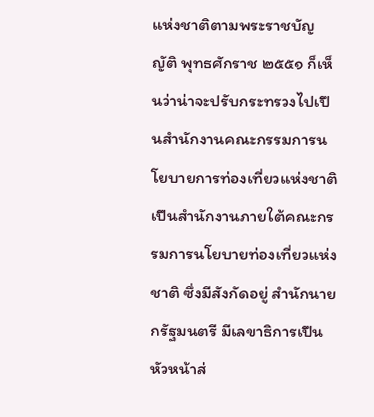แห่งชาติตามพระราชบัญญัติ พุทธศักราช ๒๕๕๑ ก็เห็นว่าน่าจะปรับกระทรวงไปเปึนสํานักงานคณะกรรมการนโยบายการท่องเที่ยวแห่งชาติ เปึนสํานักงานภายใต้คณะกรรมการนโยบายท่องเที่ยวแห่งชาติ ซึ่งมีสังกัดอยู่ สํานักนายกรัฐมนตรี มีเลขาธิการเปึนหัวหน้าส่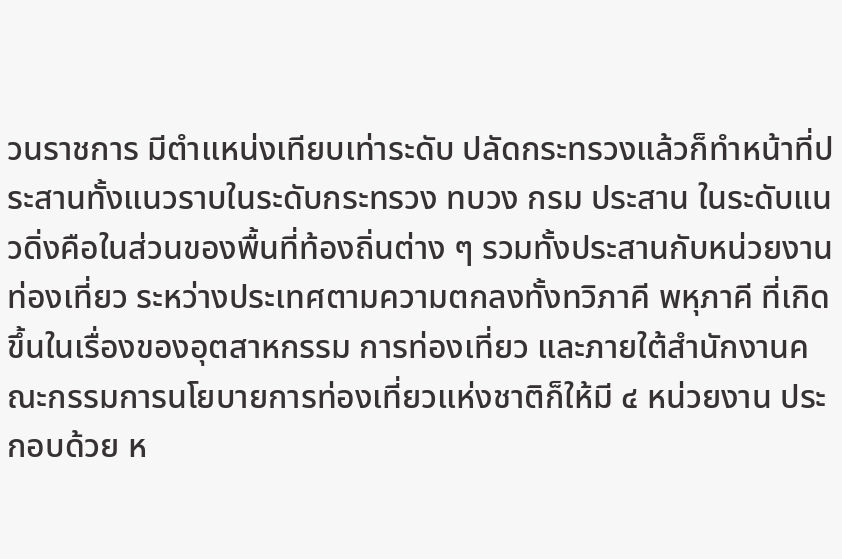วนราชการ มีตําแหน่งเทียบเท่าระดับ ปลัดกระทรวงแล้วก็ทําหน้าที่ประสานทั้งแนวราบในระดับกระทรวง ทบวง กรม ประสาน ในระดับแนวดิ่งคือในส่วนของพื้นที่ท้องถิ่นต่าง ๆ รวมทั้งประสานกับหน่วยงานท่องเที่ยว ระหว่างประเทศตามความตกลงทั้งทวิภาคี พหุภาคี ที่เกิดขึ้นในเรื่องของอุตสาหกรรม การท่องเที่ยว และภายใต้สํานักงานคณะกรรมการนโยบายการท่องเที่ยวแห่งชาติก็ให้มี ๔ หน่วยงาน ประกอบด้วย ห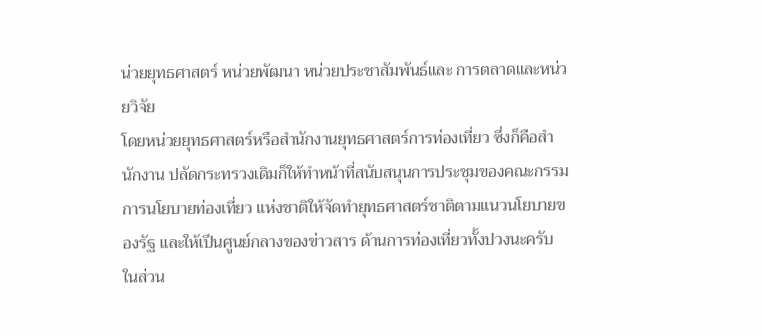น่วยยุทธศาสตร์ หน่วยพัฒนา หน่วยประชาสัมพันธ์และ การตลาดและหน่วยวิจัย
โดยหน่วยยุทธศาสตร์หรือสํานักงานยุทธศาสตร์การท่องเที่ยว ซึ่งก็คือสํานักงาน ปลัดกระทรวงเดิมก็ให้ทําหน้าที่สนับสนุนการประชุมของคณะกรรมการนโยบายท่องเที่ยว แห่งชาติให้จัดทํายุทธศาสตร์ชาติตามแนวนโยบายของรัฐ และให้เปึนศูนย์กลางของข่าวสาร ด้านการท่องเที่ยวทั้งปวงนะครับ ในส่วน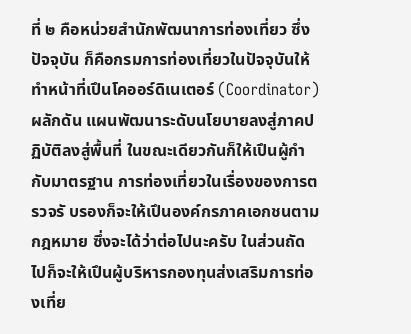ที่ ๒ คือหน่วยสํานักพัฒนาการท่องเที่ยว ซึ่งปัจจุบัน ก็คือกรมการท่องเที่ยวในปัจจุบันให้ทําหน้าที่เปึนโคออร์ดิเนเตอร์ (Coordinator) ผลักดัน แผนพัฒนาระดับนโยบายลงสู่ภาคปฏิบัติลงสู่พื้นที่ ในขณะเดียวกันก็ให้เปึนผู้กํากับมาตรฐาน การท่องเที่ยวในเรื่องของการตรวจรั บรองก็จะให้เปึนองค์กรภาคเอกชนตามกฎหมาย ซึ่งจะได้ว่าต่อไปนะครับ ในส่วนถัดไปก็จะให้เปึนผู้บริหารกองทุนส่งเสริมการท่องเที่ย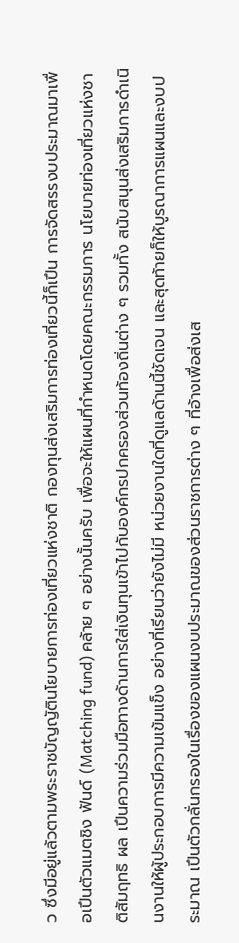ว ซึ่งมีอยู่แล้วตามพระราชบัญญัตินโยบายการท่องเที่ยวแห่งชาติ กองทุนส่งเสริมการท่องเที่ยวนี้ก็เปึน การจัดสรรงบประมาณมาเพื่อเปึนตัวแมตชิง ฟันด์ (Matching fund) คล้าย ๆ อย่างนั้นครับ เพื่อจะให้แผนที่กําหนดโดยคณะกรรมการ นโยบายท่องเที่ยวแห่งชาติสัมฤทธิ ผล เปึนความร่วมมือทางด้านการใส่เงินทุนเข้าไปกับองค์กรปกครองส่วนท้องถิ่นต่าง ๆ รวมทั้ง สนับสนุนส่งเสริมการดําเนินงานให้ผู้ประกอบการมีความเข้มแข็ง อย่างที่เรียนว่ายังไม่มี หน่วยงานใดที่ดูแลด้านนี้ชัดเจน และสุดท้ายก็ให้บูรณาการแผนและงบประมาณ เปึนตัวกลั่นกรองในเรื่องของแผนงบประมาณของส่วนราชการต่าง ๆ ที่อ้างเพื่อส่งเส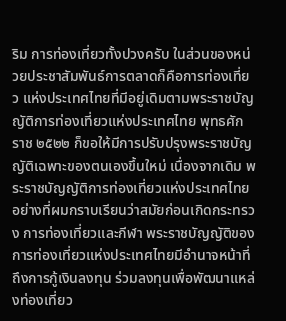ริม การท่องเที่ยวทั้งปวงครับ ในส่วนของหน่วยประชาสัมพันธ์การตลาดก็คือการท่องเที่ยว แห่งประเทศไทยที่มีอยู่เดิมตามพระราชบัญญัติการท่องเที่ยวแห่งประเทศไทย พุทธศักราช ๒๕๒๒ ก็ขอให้มีการปรับปรุงพระราชบัญญัติเฉพาะของตนเองขึ้นใหม่ เนื่องจากเดิม พระราชบัญญัติการท่องเที่ยวแห่งประเทศไทยอย่างที่ผมกราบเรียนว่าสมัยก่อนเกิดกระทรวง การท่องเที่ยวและกีฬา พระราชบัญญัติของการท่องเที่ยวแห่งประเทศไทยมีอํานาจหน้าที่ ถึงการกู้เงินลงทุน ร่วมลงทุนเพื่อพัฒนาแหล่งท่องเที่ยว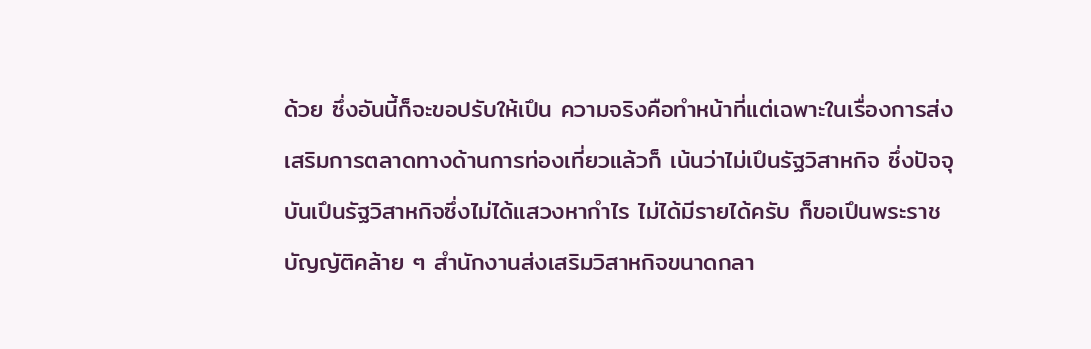ด้วย ซึ่งอันนี้ก็จะขอปรับให้เปึน ความจริงคือทําหน้าที่แต่เฉพาะในเรื่องการส่งเสริมการตลาดทางด้านการท่องเที่ยวแล้วก็ เน้นว่าไม่เปึนรัฐวิสาหกิจ ซึ่งปัจจุบันเปึนรัฐวิสาหกิจซึ่งไม่ได้แสวงหากําไร ไม่ได้มีรายได้ครับ ก็ขอเปึนพระราชบัญญัติคล้าย ๆ สํานักงานส่งเสริมวิสาหกิจขนาดกลา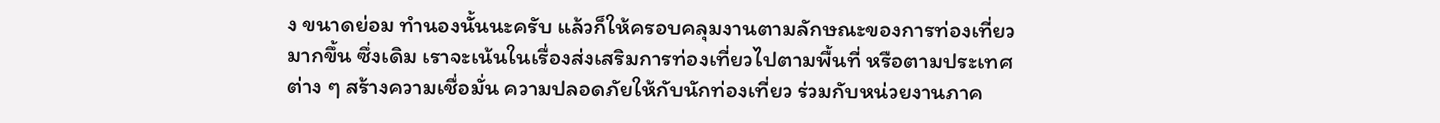ง ขนาดย่อม ทํานองนั้นนะครับ แล้วก็ให้ครอบคลุมงานตามลักษณะของการท่องเที่ยวมากขึ้น ซึ่งเดิม เราจะเน้นในเรื่องส่งเสริมการท่องเที่ยวไปตามพื้นที่ หรือตามประเทศต่าง ๆ สร้างความเชื่อมั่น ความปลอดภัยให้กับนักท่องเที่ยว ร่วมกับหน่วยงานภาค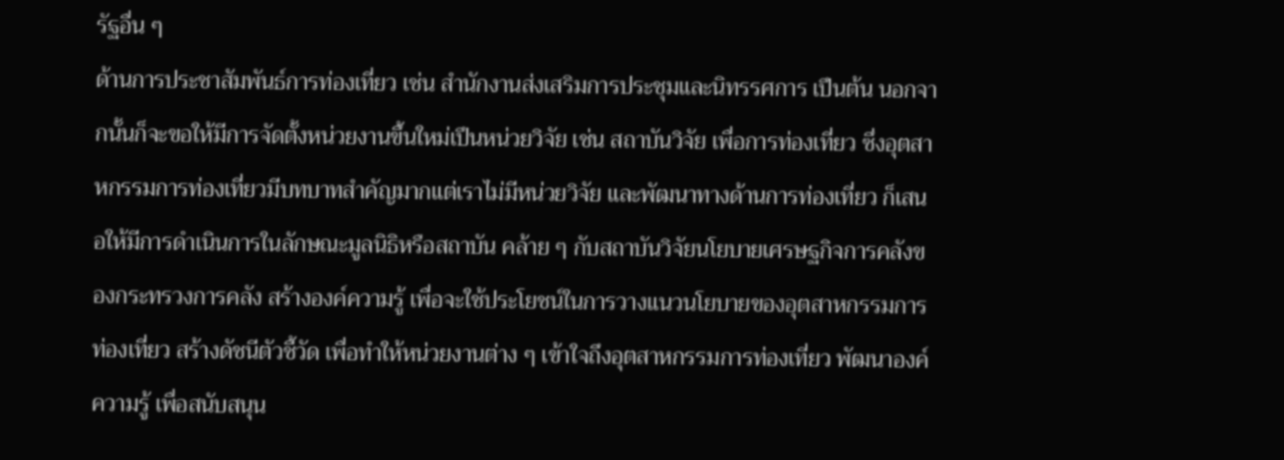รัฐอื่น ๆ
ด้านการประชาสัมพันธ์การท่องเที่ยว เช่น สํานักงานส่งเสริมการประชุมและนิทรรศการ เปึนต้น นอกจากนั้นก็จะขอให้มีการจัดตั้งหน่วยงานขึ้นใหม่เปึนหน่วยวิจัย เช่น สถาบันวิจัย เพื่อการท่องเที่ยว ซึ่งอุตสาหกรรมการท่องเที่ยวมีบทบาทสําคัญมากแต่เราไม่มีหน่วยวิจัย และพัฒนาทางด้านการท่องเที่ยว ก็เสนอให้มีการดําเนินการในลักษณะมูลนิธิหรือสถาบัน คล้าย ๆ กับสถาบันวิจัยนโยบายเศรษฐกิจการคลังของกระทรวงการคลัง สร้างองค์ความรู้ เพื่อจะใช้ประโยชน์ในการวางแนวนโยบายของอุตสาหกรรมการท่องเที่ยว สร้างดัชนีตัวชี้วัด เพื่อทําให้หน่วยงานต่าง ๆ เข้าใจถึงอุตสาหกรรมการท่องเที่ยว พัฒนาองค์ความรู้ เพื่อสนับสนุน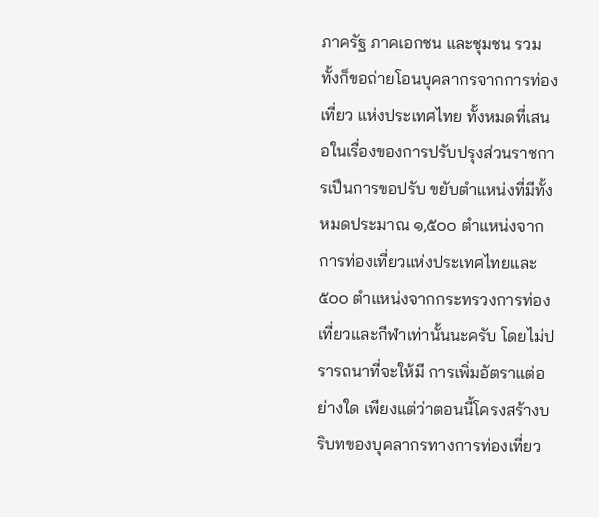ภาครัฐ ภาคเอกชน และชุมชน รวมทั้งก็ขอถ่ายโอนบุคลากรจากการท่องเที่ยว แห่งประเทศไทย ทั้งหมดที่เสนอในเรื่องของการปรับปรุงส่วนราชการเปึนการขอปรับ ขยับตําแหน่งที่มีทั้งหมดประมาณ ๑,๕๐๐ ตําแหน่งจากการท่องเที่ยวแห่งประเทศไทยและ ๕๐๐ ตําแหน่งจากกระทรวงการท่องเที่ยวและกีฬาเท่านั้นนะครับ โดยไม่ปรารถนาที่จะให้มี การเพิ่มอัตราแต่อย่างใด เพียงแต่ว่าตอนนี้โครงสร้างบริบทของบุคลากรทางการท่องเที่ยว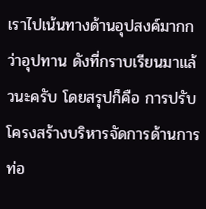เราไปเน้นทางด้านอุปสงค์มากกว่าอุปทาน ดังที่กราบเรียนมาแล้วนะครับ โดยสรุปก็คือ การปรับโครงสร้างบริหารจัดการด้านการท่อ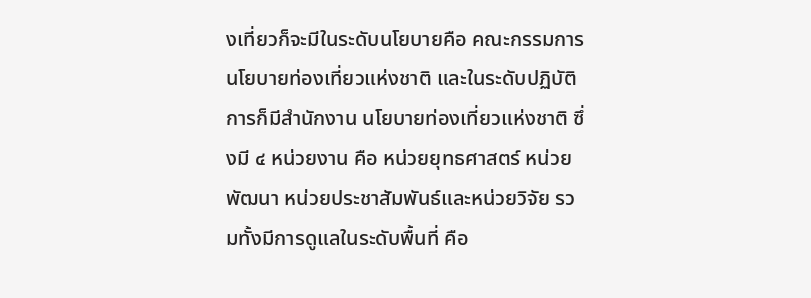งเที่ยวก็จะมีในระดับนโยบายคือ คณะกรรมการนโยบายท่องเที่ยวแห่งชาติ และในระดับปฏิบัติการก็มีสํานักงาน นโยบายท่องเที่ยวแห่งชาติ ซึ่งมี ๔ หน่วยงาน คือ หน่วยยุทธศาสตร์ หน่วยพัฒนา หน่วยประชาสัมพันธ์และหน่วยวิจัย รวมทั้งมีการดูแลในระดับพื้นที่ คือ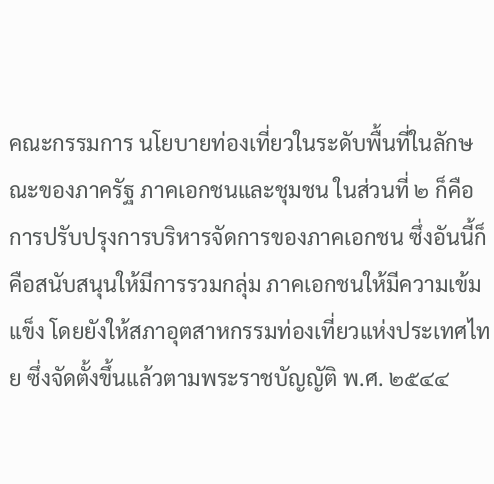คณะกรรมการ นโยบายท่องเที่ยวในระดับพื้นที่ในลักษณะของภาครัฐ ภาคเอกชนและชุมชน ในส่วนที่ ๒ ก็คือการปรับปรุงการบริหารจัดการของภาคเอกชน ซึ่งอันนี้ก็คือสนับสนุนให้มีการรวมกลุ่ม ภาคเอกชนให้มีความเข้มแข็ง โดยยังให้สภาอุตสาหกรรมท่องเที่ยวแห่งประเทศไทย ซึ่งจัดตั้งขึ้นแล้วตามพระราชบัญญัติ พ.ศ. ๒๕๔๔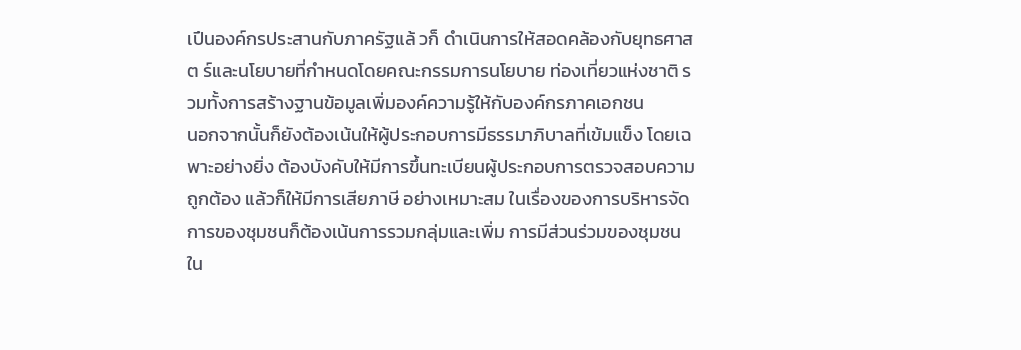เปึนองค์กรประสานกับภาครัฐแล้ วก็ ดําเนินการให้สอดคล้องกับยุทธศาสต ร์และนโยบายที่กําหนดโดยคณะกรรมการนโยบาย ท่องเที่ยวแห่งชาติ รวมทั้งการสร้างฐานข้อมูลเพิ่มองค์ความรู้ให้กับองค์กรภาคเอกชน
นอกจากนั้นก็ยังต้องเน้นให้ผู้ประกอบการมีธรรมาภิบาลที่เข้มแข็ง โดยเฉพาะอย่างยิ่ง ต้องบังคับให้มีการขึ้นทะเบียนผู้ประกอบการตรวจสอบความถูกต้อง แล้วก็ให้มีการเสียภาษี อย่างเหมาะสม ในเรื่องของการบริหารจัดการของชุมชนก็ต้องเน้นการรวมกลุ่มและเพิ่ม การมีส่วนร่วมของชุมชนใน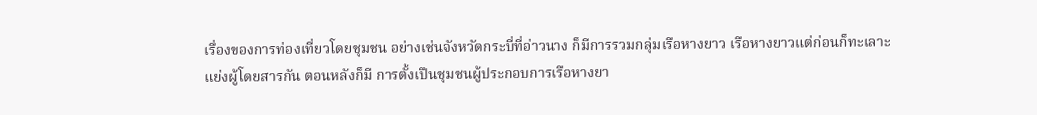เรื่องของการท่องเที่ยวโดยชุมชน อย่างเช่นจังหวัดกระบี่ที่อ่าวนาง ก็มีการรวมกลุ่มเรือหางยาว เรือหางยาวแต่ก่อนก็ทะเลาะแย่งผู้โดยสารกัน ตอนหลังก็มี การตั้งเปึนชุมชนผู้ประกอบการเรือหางยา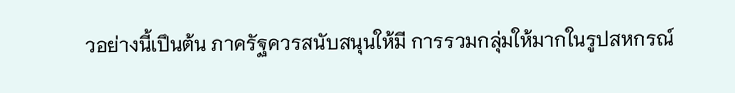วอย่างนี้เปึนต้น ภาครัฐควรสนับสนุนให้มี การรวมกลุ่มให้มากในรูปสหกรณ์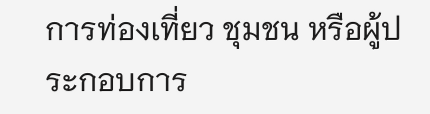การท่องเที่ยว ชุมชน หรือผู้ประกอบการ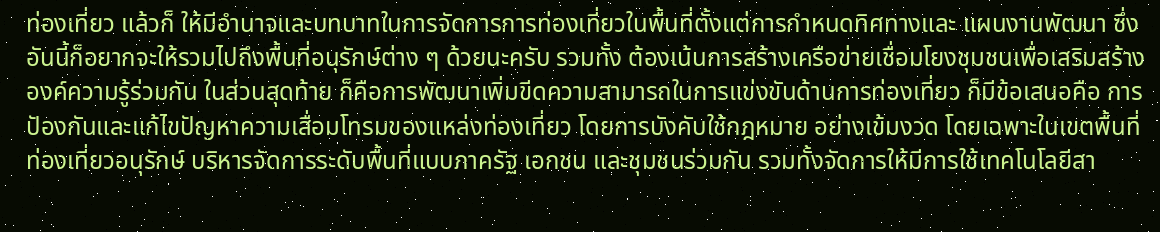ท่องเที่ยว แล้วก็ ให้มีอํานาจและบทบาทในการจัดการการท่องเที่ยวในพื้นที่ตั้งแต่การกําหนดทิศทางและ แผนงานพัฒนา ซึ่งอันนี้ก็อยากจะให้รวมไปถึงพื้นที่อนุรักษ์ต่าง ๆ ด้วยนะครับ รวมทั้ง ต้องเน้นการสร้างเครือข่ายเชื่อมโยงชุมชนเพื่อเสริมสร้างองค์ความรู้ร่วมกัน ในส่วนสุดท้าย ก็คือการพัฒนาเพิ่มขีดความสามารถในการแข่งขันด้านการท่องเที่ยว ก็มีข้อเสนอคือ การปัองกันและแก้ไขปัญหาความเสื่อมโทรมของแหล่งท่องเที่ยว โดยการบังคับใช้กฎหมาย อย่างเข้มงวด โดยเฉพาะในเขตพื้นที่ท่องเที่ยวอนุรักษ์ บริหารจัดการระดับพื้นที่แบบภาครัฐ เอกชน และชุมชนร่วมกัน รวมทั้งจัดการให้มีการใช้เทคโนโลยีสา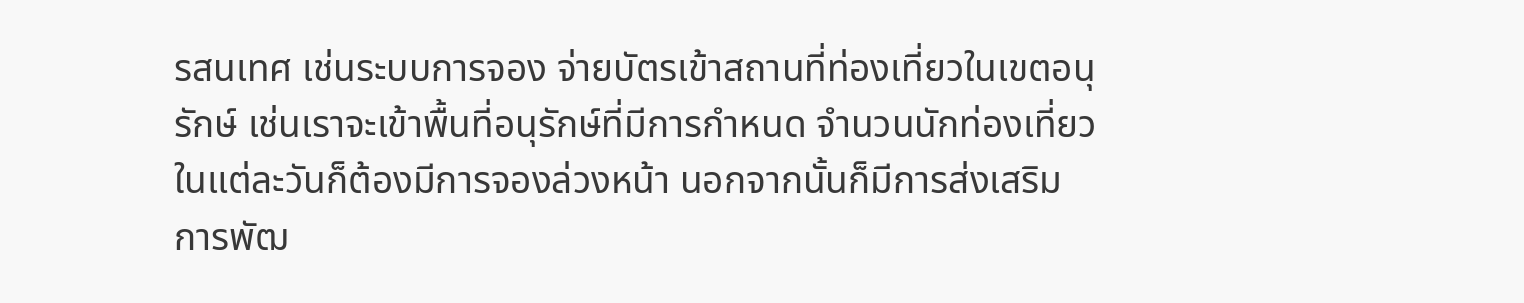รสนเทศ เช่นระบบการจอง จ่ายบัตรเข้าสถานที่ท่องเที่ยวในเขตอนุรักษ์ เช่นเราจะเข้าพื้นที่อนุรักษ์ที่มีการกําหนด จํานวนนักท่องเที่ยวในแต่ละวันก็ต้องมีการจองล่วงหน้า นอกจากนั้นก็มีการส่งเสริม การพัฒ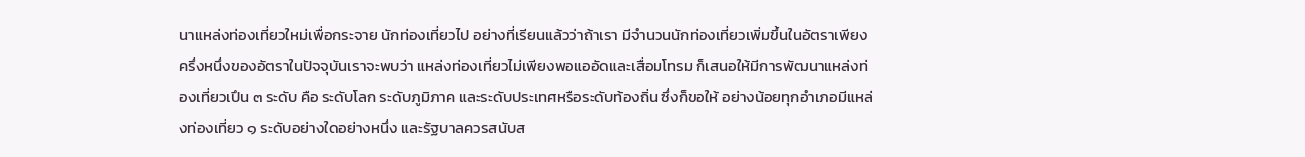นาแหล่งท่องเที่ยวใหม่เพื่อกระจาย นักท่องเที่ยวไป อย่างที่เรียนแล้วว่าถ้าเรา มีจํานวนนักท่องเที่ยวเพิ่มขึ้นในอัตราเพียงครึ่งหนึ่งของอัตราในปัจจุบันเราจะพบว่า แหล่งท่องเที่ยวไม่เพียงพอแออัดและเสื่อมโทรม ก็เสนอให้มีการพัฒนาแหล่งท่องเที่ยวเปึน ๓ ระดับ คือ ระดับโลก ระดับภูมิภาค และระดับประเทศหรือระดับท้องถิ่น ซึ่งก็ขอให้ อย่างน้อยทุกอําเภอมีแหล่งท่องเที่ยว ๑ ระดับอย่างใดอย่างหนึ่ง และรัฐบาลควรสนับส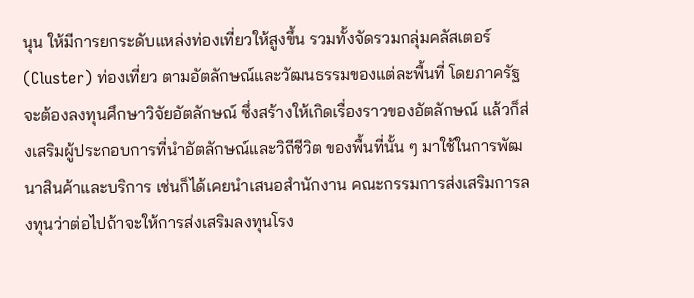นุน ให้มีการยกระดับแหล่งท่องเที่ยวให้สูงขึ้น รวมทั้งจัดรวมกลุ่มคลัสเตอร์ (Cluster) ท่องเที่ยว ตามอัตลักษณ์และวัฒนธรรมของแต่ละพื้นที่ โดยภาครัฐจะต้องลงทุนศึกษาวิจัยอัตลักษณ์ ซึ่งสร้างให้เกิดเรื่องราวของอัตลักษณ์ แล้วก็ส่งเสริมผู้ประกอบการที่นําอัตลักษณ์และวิถีชีวิต ของพื้นที่นั้น ๆ มาใช้ในการพัฒนาสินค้าและบริการ เช่นก็ได้เคยนําเสนอสํานักงาน คณะกรรมการส่งเสริมการลงทุนว่าต่อไปถ้าจะให้การส่งเสริมลงทุนโรง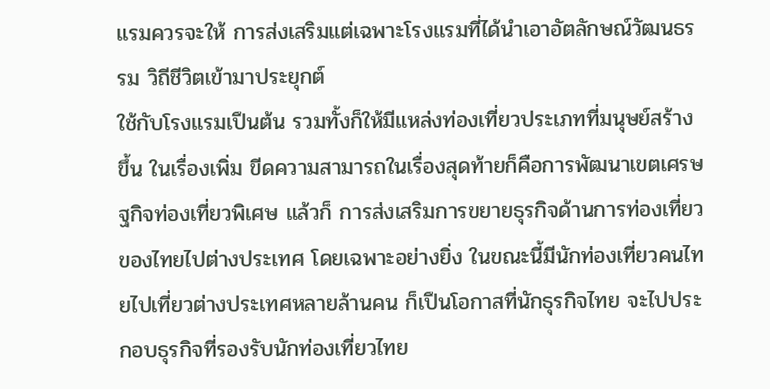แรมควรจะให้ การส่งเสริมแต่เฉพาะโรงแรมที่ได้นําเอาอัตลักษณ์วัฒนธรรม วิถีชีวิตเข้ามาประยุกต์
ใช้กับโรงแรมเปึนต้น รวมทั้งก็ให้มีแหล่งท่องเที่ยวประเภทที่มนุษย์สร้างขึ้น ในเรื่องเพิ่ม ขีดความสามารถในเรื่องสุดท้ายก็คือการพัฒนาเขตเศรษฐกิจท่องเที่ยวพิเศษ แล้วก็ การส่งเสริมการขยายธุรกิจด้านการท่องเที่ยวของไทยไปต่างประเทศ โดยเฉพาะอย่างยิ่ง ในขณะนี้มีนักท่องเที่ยวคนไทยไปเที่ยวต่างประเทศหลายล้านคน ก็เปึนโอกาสที่นักธุรกิจไทย จะไปประกอบธุรกิจที่รองรับนักท่องเที่ยวไทย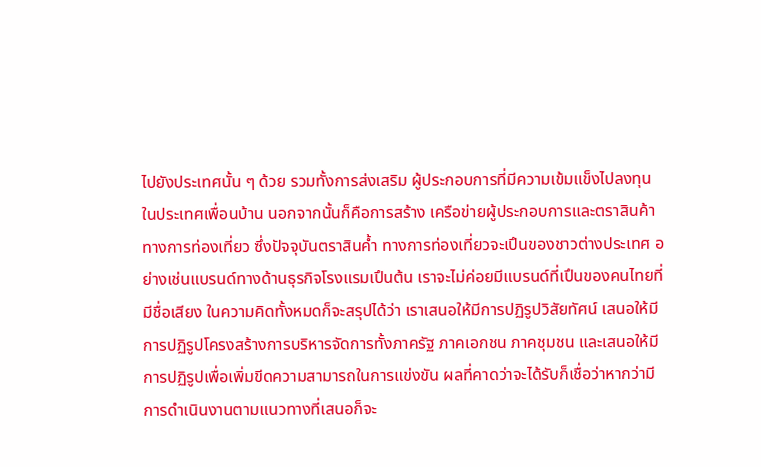ไปยังประเทศนั้น ๆ ด้วย รวมทั้งการส่งเสริม ผู้ประกอบการที่มีความเข้มแข็งไปลงทุนในประเทศเพื่อนบ้าน นอกจากนั้นก็คือการสร้าง เครือข่ายผู้ประกอบการและตราสินค้าทางการท่องเที่ยว ซึ่งปัจจุบันตราสินค้ำ ทางการท่องเที่ยวจะเปึนของชาวต่างประเทศ อย่างเช่นแบรนด์ทางด้านธุรกิจโรงแรมเปึนต้น เราจะไม่ค่อยมีแบรนด์ที่เปึนของคนไทยที่มีชื่อเสียง ในความคิดทั้งหมดก็จะสรุปได้ว่า เราเสนอให้มีการปฏิรูปวิสัยทัศน์ เสนอให้มีการปฏิรูปโครงสร้างการบริหารจัดการทั้งภาครัฐ ภาคเอกชน ภาคชุมชน และเสนอให้มีการปฏิรูปเพื่อเพิ่มขีดความสามารถในการแข่งขัน ผลที่คาดว่าจะได้รับก็เชื่อว่าหากว่ามีการดําเนินงานตามแนวทางที่เสนอก็จะ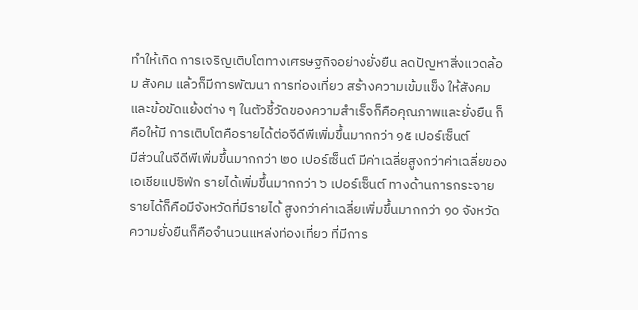ทําให้เกิด การเจริญเติบโตทางเศรษฐกิจอย่างยั่งยืน ลดปัญหาสิ่งแวดล้อม สังคม แล้วก็มีการพัฒนา การท่องเที่ยว สร้างความเข้มแข็ง ให้สังคมและข้อขัดแย้งต่าง ๆ ในตัวชี้วัดของความสําเร็จก็คือคุณภาพและยั่งยืน ก็คือให้มี การเติบโตคือรายได้ต่อจีดีพีเพิ่มขึ้นมากกว่า ๑๕ เปอร์เซ็นต์
มีส่วนในจีดีพีเพิ่มขึ้นมากกว่า ๒๐ เปอร์เซ็นต์ มีค่าเฉลี่ยสูงกว่าค่าเฉลี่ยของเอเชียแปซิฟ่ก รายได้เพิ่มขึ้นมากกว่า ๖ เปอร์เซ็นต์ ทางด้านการกระจายรายได้ก็คือมีจังหวัดที่มีรายได้ สูงกว่าค่าเฉลี่ยเพิ่มขึ้นมากกว่า ๑๐ จังหวัด ความยั่งยืนก็คือจํานวนแหล่งท่องเที่ยว ที่มีการ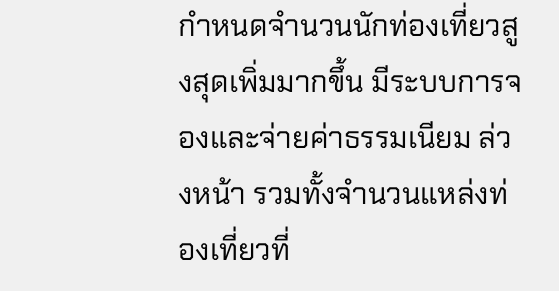กําหนดจํานวนนักท่องเที่ยวสูงสุดเพิ่มมากขึ้น มีระบบการจองและจ่ายค่าธรรมเนียม ล่วงหน้า รวมทั้งจํานวนแหล่งท่องเที่ยวที่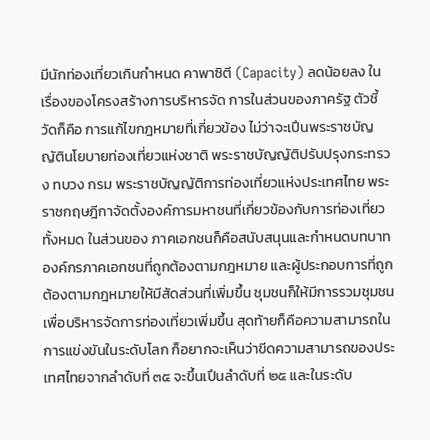มีนักท่องเที่ยวเกินกําหนด คาพาซิตี (Capacity) ลดน้อยลง ในเรื่องของโครงสร้างการบริหารจัด การในส่วนของภาครัฐ ตัวชี้วัดก็คือ การแก้ไขกฎหมายที่เกี่ยวข้อง ไม่ว่าจะเปึนพระราชบัญญัตินโยบายท่องเที่ยวแห่งชาติ พระราชบัญญัติปรับปรุงกระทรวง ทบวง กรม พระราชบัญญัติการท่องเที่ยวแห่งประเทศไทย พระราชกฤษฎีกาจัดตั้งองค์การมหาชนที่เกี่ยวข้องกับการท่องเที่ยวทั้งหมด ในส่วนของ ภาคเอกชนก็คือสนับสนุนและกําหนดบทบาทองค์กรภาคเอกชนที่ถูกต้องตามกฎหมาย และผู้ประกอบการที่ถูกต้องตามกฎหมายให้มีสัดส่วนที่เพิ่มขึ้น ชุมชนก็ให้มีการรวมชุมชน เพื่อบริหารจัดการท่องเที่ยวเพิ่มขึ้น สุดท้ายก็คือความสามารถในการแข่งขันในระดับโลก ก็อยากจะเห็นว่าขีดความสามารถของประเทศไทยจากลําดับที่ ๓๕ จะขึ้นเปึนลําดับที่ ๒๕ และในระดับ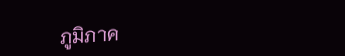ภูมิภาค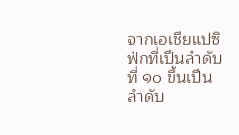จากเอเชียแปซิฟ่กที่เปึนลําดับที่ ๑๐ ขึ้นเปึนลําดับ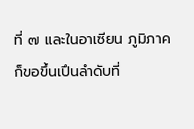ที่ ๗ และในอาเซียน ภูมิภาคก็ขอขึ้นเปึนลําดับที่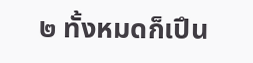๒ ทั้งหมดก็เปึน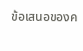ข้อเสนอของค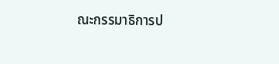ณะกรรมาธิการป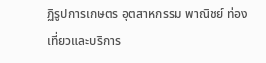ฏิรูปการเกษตร อุตสาหกรรม พาณิชย์ ท่องเที่ยวและบริการ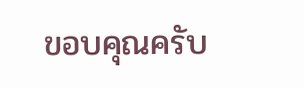ขอบคุณครับ